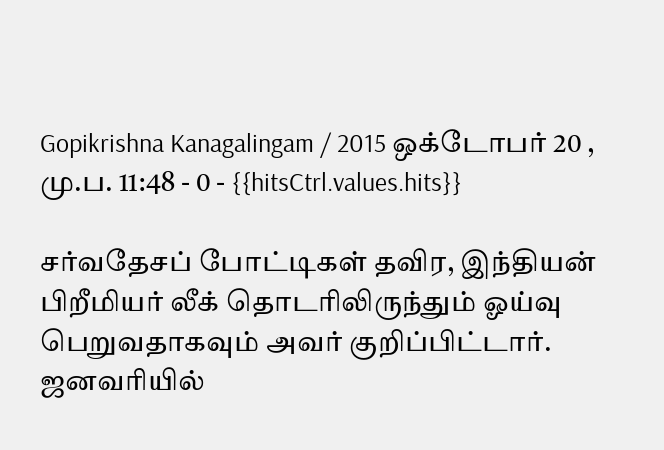Gopikrishna Kanagalingam / 2015 ஒக்டோபர் 20 , மு.ப. 11:48 - 0 - {{hitsCtrl.values.hits}}

சர்வதேசப் போட்டிகள் தவிர, இந்தியன் பிறீமியர் லீக் தொடரிலிருந்தும் ஓய்வு பெறுவதாகவும் அவர் குறிப்பிட்டார்.
ஜனவரியில்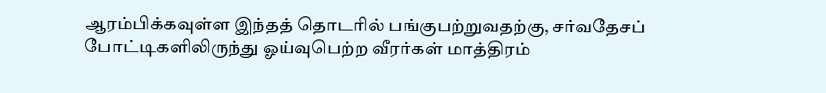ஆரம்பிக்கவுள்ள இந்தத் தொடரில் பங்குபற்றுவதற்கு, சர்வதேசப் போட்டிகளிலிருந்து ஓய்வுபெற்ற வீரர்கள் மாத்திரம்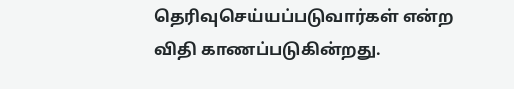தெரிவுசெய்யப்படுவார்கள் என்ற விதி காணப்படுகின்றது.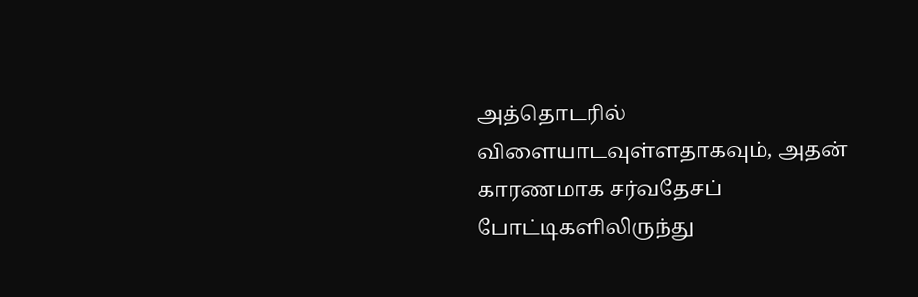அத்தொடரில் விளையாடவுள்ளதாகவும், அதன் காரணமாக சர்வதேசப் போட்டிகளிலிருந்து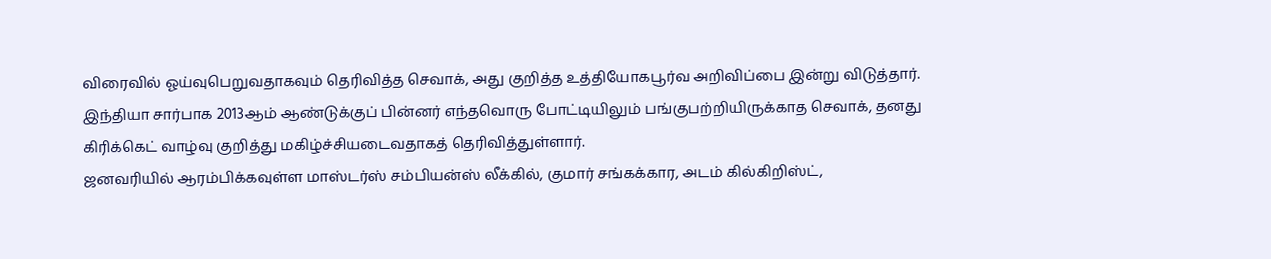விரைவில் ஓய்வுபெறுவதாகவும் தெரிவித்த செவாக், அது குறித்த உத்தியோகபூர்வ அறிவிப்பை இன்று விடுத்தார்.
இந்தியா சார்பாக 2013ஆம் ஆண்டுக்குப் பின்னர் எந்தவொரு போட்டியிலும் பங்குபற்றியிருக்காத செவாக், தனது கிரிக்கெட் வாழ்வு குறித்து மகிழ்ச்சியடைவதாகத் தெரிவித்துள்ளார்.
ஜனவரியில் ஆரம்பிக்கவுள்ள மாஸ்டர்ஸ் சம்பியன்ஸ் லீக்கில், குமார் சங்கக்கார, அடம் கில்கிறிஸ்ட்,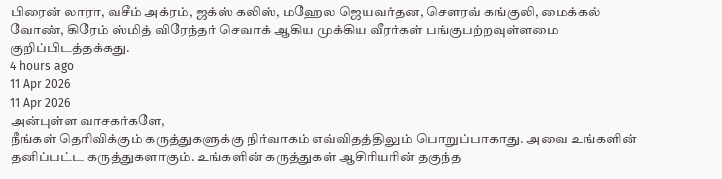பிரைன் லாரா, வசீம் அக்ரம், ஜக்ஸ் கலிஸ், மஹேல ஜெயவர்தன, சௌரவ் கங்குலி, மைக்கல் வோண், கிரேம் ஸ்மித் விரேந்தர் செவாக் ஆகிய முக்கிய வீரர்கள் பங்குபற்றவுள்ளமை குறிப்பிடத்தக்கது.
4 hours ago
11 Apr 2026
11 Apr 2026
அன்புள்ள வாசகர்களே,
நீங்கள் தெரிவிக்கும் கருத்துகளுக்கு நிர்வாகம் எவ்விதத்திலும் பொறுப்பாகாது. அவை உங்களின் தனிப்பட்ட கருத்துகளாகும். உங்களின் கருத்துகள் ஆசிரியரின் தகுந்த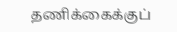தணிக்கைக்குப்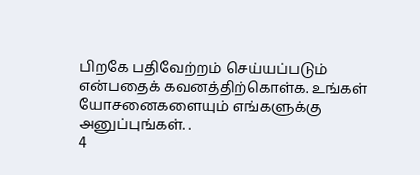பிறகே பதிவேற்றம் செய்யப்படும் என்பதைக் கவனத்திற்கொள்க. உங்கள் யோசனைகளையும் எங்களுக்கு அனுப்புங்கள். .
4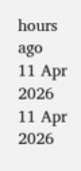hours ago
11 Apr 2026
11 Apr 2026